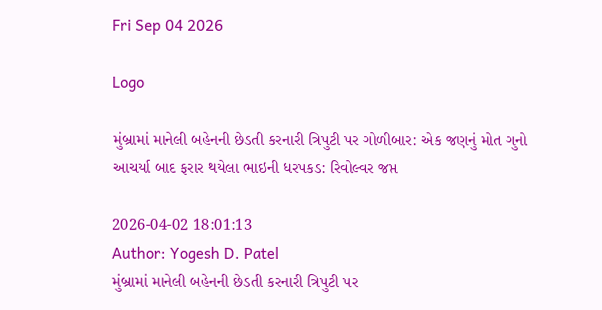Fri Sep 04 2026

Logo

મુંબ્રામાં માનેલી બહેનની છેડતી કરનારી ત્રિપુટી પર ગોળીબાર: એક જણનું મોત ગુનો આચર્યા બાદ ફરાર થયેલા ભાઇની ધરપકડ: રિવોલ્વર જપ્ત

2026-04-02 18:01:13
Author: Yogesh D. Patel
મુંબ્રામાં માનેલી બહેનની છેડતી કરનારી ત્રિપુટી પર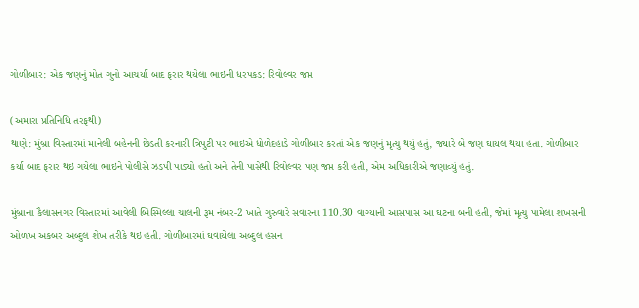ગોળીબાર: એક જણનું મોત ગુનો આચર્યા બાદ ફરાર થયેલા ભાઇની ધરપકડ: રિવોલ્વર જપ્ત

(અમારા પ્રતિનિધિ તરફથી)
થાણે: મુંબ્રા વિસ્તારમાં માનેલી બહેનની છેડતી કરનારી ત્રિપુટી પર ભાઇએ ધોળેદહાડે ગોળીબાર કરતાં એક જણનું મૃત્યુ થયું હતું, જ્યારે બે જણ ઘાયલ થયા હતા. ગોળીબાર કર્યા બાદ ફરાર થઇ ગયેલા ભાઇને પોલીસે ઝડપી પાડ્યો હતો અને તેની પાસેથી રિવોલ્વર પણ જપ્ત કરી હતી, એમ અધિકારીએ જણાવ્યું હતું.

મુંબ્રાના કૈલાસનગર વિસ્તારમાં આવેલી બિસ્મિલ્લા ચાલની રૂમ નંબર-2 ખાતે ગુરુવારે સવારના 110.30 વાગ્યાની આસપાસ આ ઘટના બની હતી, જેમાં મૃત્યુ પામેલા શખસની ઓળખ અકબર અબ્દુલ શેખ તરીકે થઇ હતી. ગોળીબારમાં ઘવાયેલા અબ્દુલ હસન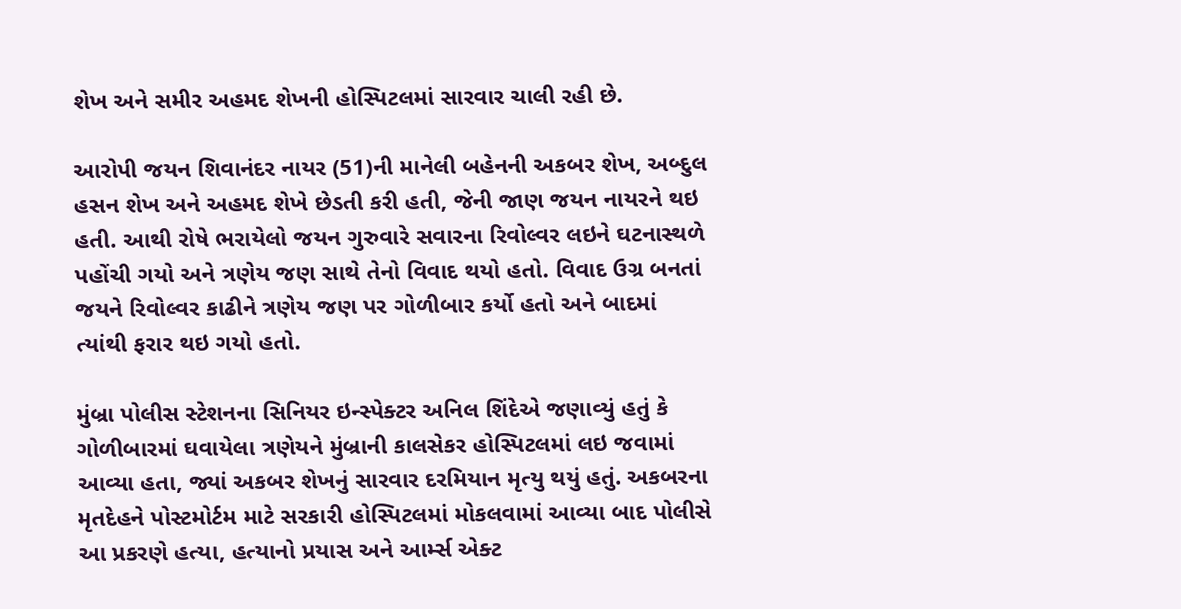શેખ અને સમીર અહમદ શેખની હોસ્પિટલમાં સારવાર ચાલી રહી છે.

આરોપી જયન શિવાનંદર નાયર (51)ની માનેલી બહેનની અકબર શેખ, અબ્દુલ હસન શેખ અને અહમદ શેખે છેડતી કરી હતી, જેની જાણ જયન નાયરને થઇ હતી. આથી રોષે ભરાયેલો જયન ગુરુવારે સવારના રિવોલ્વર લઇને ઘટનાસ્થળે પહોંચી ગયો અને ત્રણેય જણ સાથે તેનો વિવાદ થયો હતો. વિવાદ ઉગ્ર બનતાં જયને રિવોલ્વર કાઢીને ત્રણેય જણ પર ગોળીબાર કર્યો હતો અને બાદમાં ત્યાંથી ફરાર થઇ ગયો હતો.

મુંબ્રા પોલીસ સ્ટેશનના સિનિયર ઇન્સ્પેક્ટર અનિલ શિંદેએ જણાવ્યું હતું કે ગોળીબારમાં ઘવાયેલા ત્રણેયને મુંબ્રાની કાલસેકર હોસ્પિટલમાં લઇ જવામાં આવ્યા હતા, જ્યાં અકબર શેખનું સારવાર દરમિયાન મૃત્યુ થયું હતું. અકબરના મૃતદેહને પોસ્ટમોર્ટમ માટે સરકારી હોસ્પિટલમાં મોકલવામાં આવ્યા બાદ પોલીસે આ પ્રકરણે હત્યા, હત્યાનો પ્રયાસ અને આર્મ્સ એક્ટ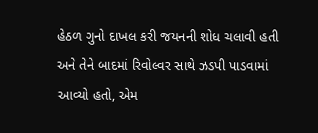હેઠળ ગુનો દાખલ કરી જયનની શોધ ચલાવી હતી અને તેને બાદમાં રિવોલ્વર સાથે ઝડપી પાડવામાં આવ્યો હતો, એમ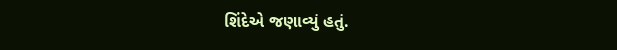શિંદેએ જણાવ્યું હતું.